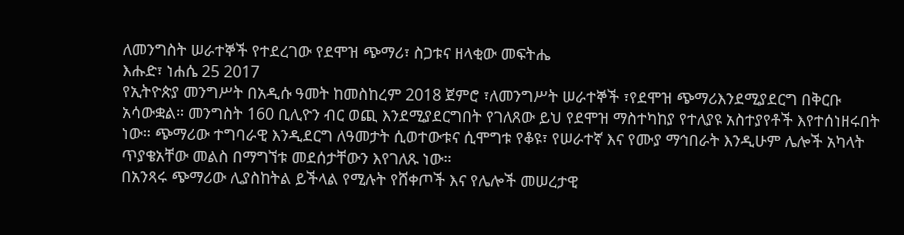ለመንግስት ሠራተኞች የተደረገው የደሞዝ ጭማሪ፣ ስጋቱና ዘላቂው መፍትሔ
እሑድ፣ ነሐሴ 25 2017
የኢትዮጵያ መንግሥት በአዲሱ ዓመት ከመስከረም 2018 ጀምሮ ፣ለመንግሥት ሠራተኞች ፣የደሞዝ ጭማሪእንደሚያደርግ በቅርቡ አሳውቋል። መንግስት 160 ቢሊዮን ብር ወጪ እንደሚያደርግበት የገለጸው ይህ የደሞዝ ማስተካከያ የተለያዩ አስተያየቶች እየተሰነዘሩበት ነው። ጭማሪው ተግባራዊ እንዲደርግ ለዓመታት ሲወተውቱና ሲሞግቱ የቆዩ፣ የሠራተኛ እና የሙያ ማኅበራት እንዲሁም ሌሎች አካላት ጥያቄአቸው መልስ በማግኘቱ መደሰታቸውን እየገለጹ ነው።
በአንጻሩ ጭማሪው ሊያስከትል ይችላል የሚሉት የሸቀጦች እና የሌሎች መሠረታዊ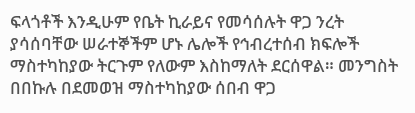ፍላጎቶች እንዲሁም የቤት ኪራይና የመሳሰሉት ዋጋ ንረት ያሳሰባቸው ሠራተኞችም ሆኑ ሌሎች የኅብረተሰብ ክፍሎች ማስተካከያው ትርጉም የለውም እስከማለት ደርሰዋል። መንግስት በበኩሉ በደመወዝ ማስተካከያው ሰበብ ዋጋ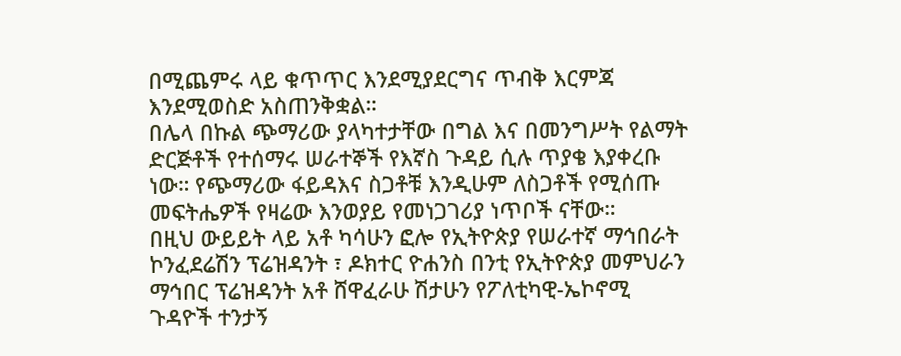በሚጨምሩ ላይ ቁጥጥር እንደሚያደርግና ጥብቅ እርምጃ እንደሚወስድ አስጠንቅቋል።
በሌላ በኩል ጭማሪው ያላካተታቸው በግል እና በመንግሥት የልማት ድርጅቶች የተሰማሩ ሠራተኞች የእኛስ ጉዳይ ሲሉ ጥያቄ እያቀረቡ ነው። የጭማሪው ፋይዳእና ስጋቶቹ እንዲሁም ለስጋቶች የሚሰጡ መፍትሔዎች የዛሬው እንወያይ የመነጋገሪያ ነጥቦች ናቸው።
በዚህ ውይይት ላይ አቶ ካሳሁን ፎሎ የኢትዮጵያ የሠራተኛ ማኅበራት ኮንፈደሬሽን ፕሬዝዳንት ፣ ዶክተር ዮሐንስ በንቲ የኢትዮጵያ መምህራን ማኅበር ፕሬዝዳንት አቶ ሸዋፈራሁ ሽታሁን የፖለቲካዊ-ኤኮኖሚ ጉዳዮች ተንታኝ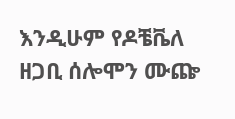እንዲሁም የዶቼቬለ ዘጋቢ ሰሎሞን ሙጬ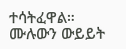ተሳትፈዋል።
ሙሉውን ውይይት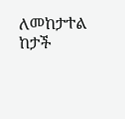ለመከታተል ከታች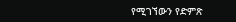የሚገኘውን የድምጽ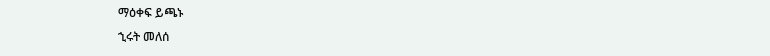ማዕቀፍ ይጫኑ
ኂሩት መለሰ